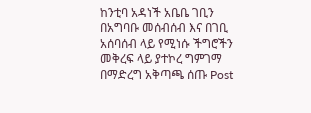ከንቲባ አዳነች አቤቤ ገቢን በአግባቡ መሰብሰብ እና በገቢ አሰባሰብ ላይ የሚነሱ ችግሮችን መቅረፍ ላይ ያተኮረ ግምገማ በማድረግ አቅጣጫ ሰጡ Post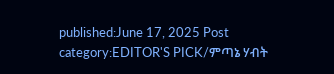published:June 17, 2025 Post category:EDITOR'S PICK/ምጣኔ ሃብት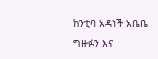ከንቲባ አዳነች አቤቤ ግዙፉን እና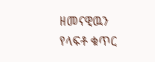ዘመናዊዉን የላፍቶ ቁጥር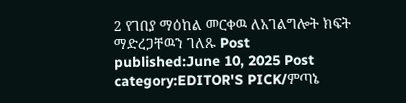2 የገበያ ማዕከል መርቀዉ ለአገልግሎት ክፍት ማድረጋቸዉን ገለጹ Post published:June 10, 2025 Post category:EDITOR'S PICK/ምጣኔ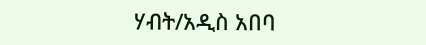ሃብት/አዲስ አበባ